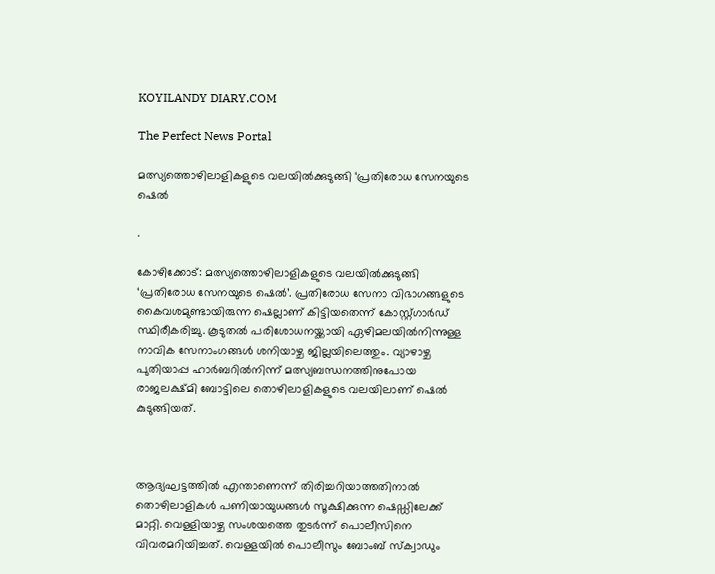KOYILANDY DIARY.COM

The Perfect News Portal

മത്സ്യത്തൊഴിലാളികളുടെ വലയിൽക്കുടുങ്ങി ‘പ്രതിരോധ സേനയുടെ ഷെൽ

.

കോഴിക്കോട്‌: മത്സ്യത്തൊഴിലാളികളുടെ വലയിൽക്കുടുങ്ങി ‘പ്രതിരോധ സേനയുടെ ഷെൽ’. പ്രതിരോധ സേനാ വിഭാഗങ്ങളുടെ കൈവശമുണ്ടായിരുന്ന ഷെല്ലാണ്‌ കിട്ടിയതെന്ന്‌ കോസ്റ്റ്‌ഗാർഡ്‌ സ്ഥിരീകരിച്ചു. കൂടുതൽ പരിശോധനയ്ക്കായി ഏഴിമലയിൽനിന്നുള്ള നാവിക സേനാംഗങ്ങൾ ശനിയാഴ്ച ജില്ലയിലെത്തും. വ്യാഴാഴ്ച പുതിയാപ്പ ഹാർബറിൽനിന്ന്‌ മത്സ്യബന്ധനത്തിനുപോയ രാജലക്ഷ്മി ബോട്ടിലെ തൊഴിലാളികളുടെ വലയിലാണ്‌ ഷെൽ കുടുങ്ങിയത്.



ആദ്യഘട്ടത്തിൽ എന്താണെന്ന്‌ തിരിച്ചറിയാത്തതിനാൽ തൊഴിലാളികൾ പണിയായുധങ്ങൾ സൂക്ഷിക്കുന്ന ഷെഡ്ഡിലേക്ക് മാറ്റി. വെള്ളിയാഴ്ച സംശയത്തെ തുടർന്ന്‌ പൊലീസിനെ വിവരമറിയിച്ചത്‌. വെള്ളയിൽ പൊലീസും ബോംബ്‌ സ്ക്വാഡും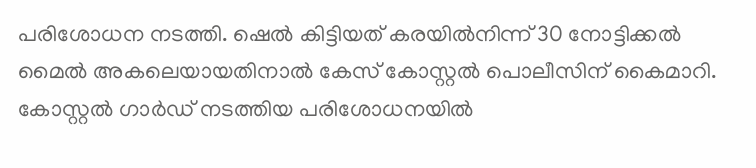പരിശോധന നടത്തി. ഷെൽ കിട്ടിയത്‌ കരയിൽനിന്ന്‌ 30 നോട്ടിക്കൽ മൈൽ അകലെയായതിനാൽ കേസ്‌ കോസ്റ്റൽ പൊലീസിന്‌ കൈമാറി. കോസ്റ്റൽ ഗാർഡ് നടത്തിയ പരിശോധനയിൽ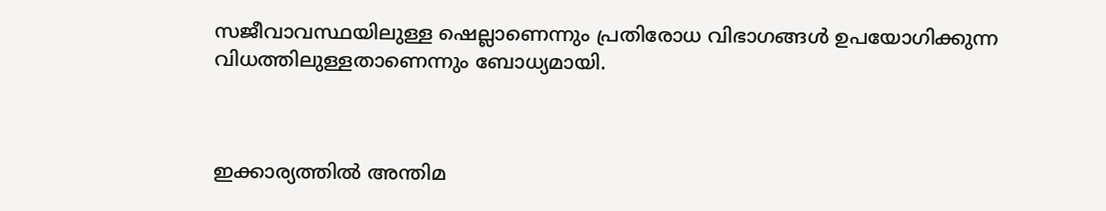സജീവാവസ്ഥയിലുള്ള ഷെല്ലാണെന്നും പ്രതിരോധ വിഭാഗങ്ങൾ ഉപയോഗിക്കുന്ന വിധത്തിലുള്ളതാണെന്നും ബോധ്യമായി.



ഇക്കാര്യത്തിൽ അന്തിമ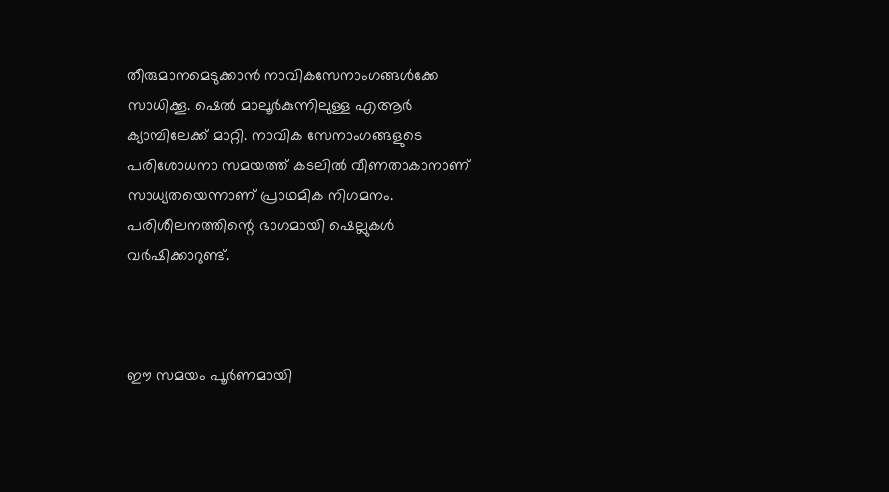തീരുമാനമെടുക്കാൻ നാവികസേനാംഗങ്ങൾക്കേ സാധിക്കൂ. ഷെൽ മാലൂർകുന്നിലുള്ള എആർ ക്യാമ്പിലേക്ക് മാറ്റി. നാവിക സേനാംഗങ്ങളുടെ പരിശോധനാ സമയത്ത്‌ കടലിൽ വീണതാകാനാണ്‌ സാധ്യതയെന്നാണ്‌ പ്രാഥമിക നിഗമനം. പരിശീലനത്തിന്റെ ഭാഗമായി ഷെല്ലുകൾ വർഷിക്കാറുണ്ട്‌.



ഇ‍ൗ സമയം പൂർണമായി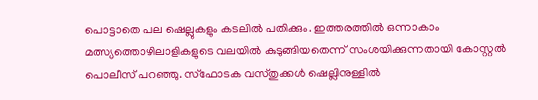പൊട്ടാതെ പല ഷെല്ലുകളും കടലിൽ പതിക്കും. ഇത്തരത്തിൽ ഒന്നാകാം മത്സ്യത്തൊഴിലാളികളുടെ വലയിൽ കുടുങ്ങിയതെന്ന്‌ സംശയിക്കുന്നതായി കോസ്റ്റൽ പൊലീസ്‌ പറഞ്ഞു. സ്ഫോടക വസ്തുക്കൾ ഷെല്ലിനുള്ളിൽ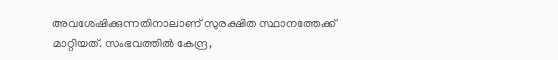അവശേഷിക്കുന്നതിനാലാണ്‌ സുരക്ഷിത സ്ഥാനത്തേക്ക്‌ മാറ്റിയത്‌. സംഭവത്തിൽ കേന്ദ്ര,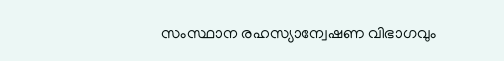സംസ്ഥാന രഹസ്യാന്വേഷണ വിഭാഗവും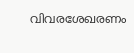വിവരശേഖരണം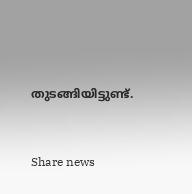തുടങ്ങിയിട്ടുണ്ട്‌.



Share news